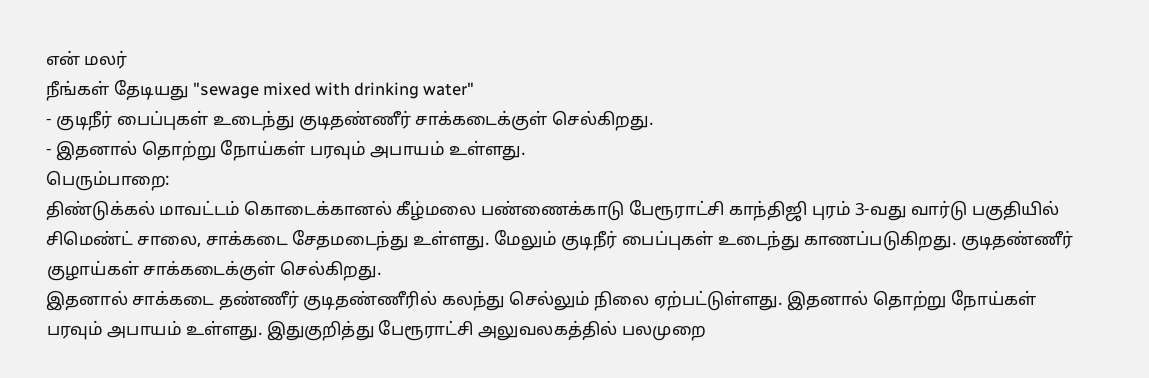என் மலர்
நீங்கள் தேடியது "sewage mixed with drinking water"
- குடிநீர் பைப்புகள் உடைந்து குடிதண்ணீர் சாக்கடைக்குள் செல்கிறது.
- இதனால் தொற்று நோய்கள் பரவும் அபாயம் உள்ளது.
பெரும்பாறை:
திண்டுக்கல் மாவட்டம் கொடைக்கானல் கீழ்மலை பண்ணைக்காடு பேரூராட்சி காந்திஜி புரம் 3-வது வார்டு பகுதியில் சிமெண்ட் சாலை, சாக்கடை சேதமடைந்து உள்ளது. மேலும் குடிநீர் பைப்புகள் உடைந்து காணப்படுகிறது. குடிதண்ணீர் குழாய்கள் சாக்கடைக்குள் செல்கிறது.
இதனால் சாக்கடை தண்ணீர் குடிதண்ணீரில் கலந்து செல்லும் நிலை ஏற்பட்டுள்ளது. இதனால் தொற்று நோய்கள் பரவும் அபாயம் உள்ளது. இதுகுறித்து பேரூராட்சி அலுவலகத்தில் பலமுறை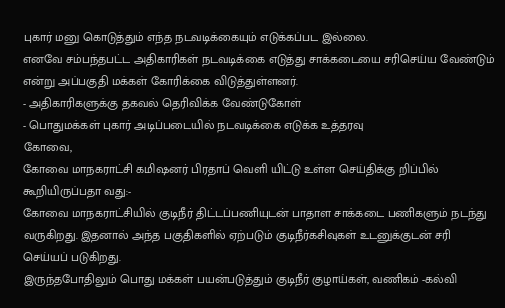புகார் மனு கொடுத்தும் எந்த நடவடிக்கையும் எடுக்கப்பட இல்லை.
எனவே சம்பந்தபட்ட அதிகாரிகள் நடவடிக்கை எடுத்து சாக்கடையை சரிசெய்ய வேண்டும் என்று அப்பகுதி மக்கள் கோரிக்கை விடுத்துள்ளனர்.
- அதிகாரிகளுக்கு தகவல் தெரிவிக்க வேண்டுகோள்
- பொதுமக்கள் புகார் அடிப்படையில் நடவடிக்கை எடுக்க உத்தரவு
கோவை,
கோவை மாநகராட்சி கமிஷனர் பிரதாப் வெளி யிட்டு உள்ள செய்திக்கு றிப்பில் கூறியிருப்பதா வது:-
கோவை மாநகராட்சியில் குடிநீர் திட்டப்பணியுடன் பாதாள சாக்கடை பணிகளும் நடந்து வருகிறது. இதனால் அந்த பகுதிகளில் ஏற்படும் குடிநீர்கசிவுகள் உடனுக்குடன் சரி செய்யப் படுகிறது.
இருந்தபோதிலும் பொது மக்கள் பயன்படுத்தும் குடிநீர் குழாய்கள், வணிகம் -கல்வி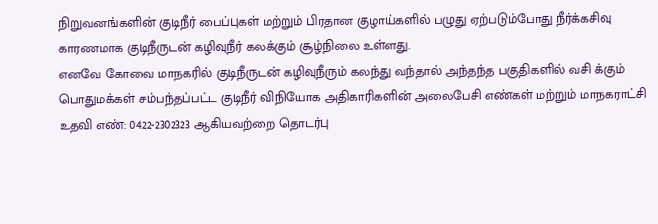நிறுவனங்களின் குடிநீர் பைப்புகள் மற்றும் பிரதான குழாய்களில் பழுது ஏற்படும்போது நீர்க்கசிவு காரணமாக குடிநீருடன் கழிவுநீர் கலக்கும் சூழ்நிலை உள்ளது.
எனவே கோவை மாநகரில் குடிநீருடன் கழிவுநீரும் கலந்து வந்தால் அந்தந்த பகுதிகளில் வசி க்கும் பொதுமக்கள் சம்பந்தப்பட்ட குடிநீர் விநியோக அதிகாரிகளின் அலைபேசி எண்கள் மற்றும் மாநகராட்சி உதவி எண்: 0422-2302323 ஆகியவற்றை தொடர்பு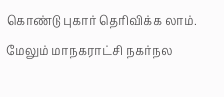கொண்டு புகார் தெரிவிக்க லாம். மேலும் மாநகராட்சி நகர்நல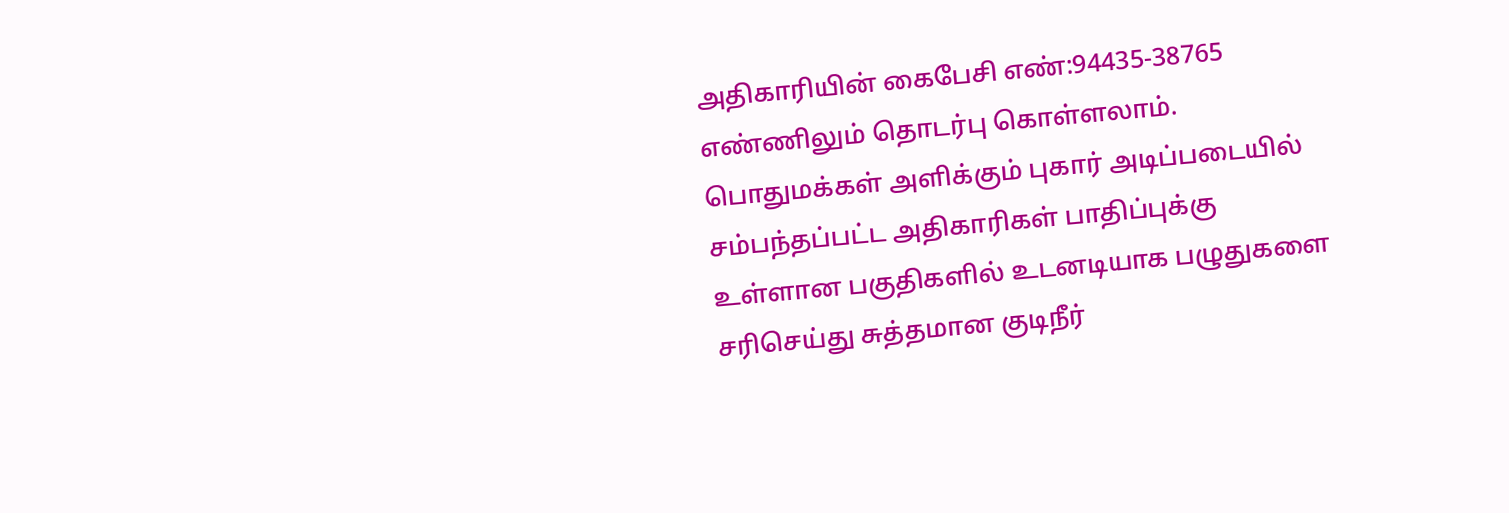அதிகாரியின் கைபேசி எண்:94435-38765 எண்ணிலும் தொடர்பு கொள்ளலாம்.
பொதுமக்கள் அளிக்கும் புகார் அடிப்படையில் சம்பந்தப்பட்ட அதிகாரிகள் பாதிப்புக்கு உள்ளான பகுதிகளில் உடனடியாக பழுதுகளை சரிசெய்து சுத்தமான குடிநீர்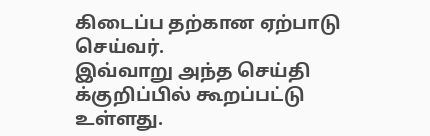கிடைப்ப தற்கான ஏற்பாடு செய்வர்.
இவ்வாறு அந்த செய்தி க்குறிப்பில் கூறப்பட்டு உள்ளது.